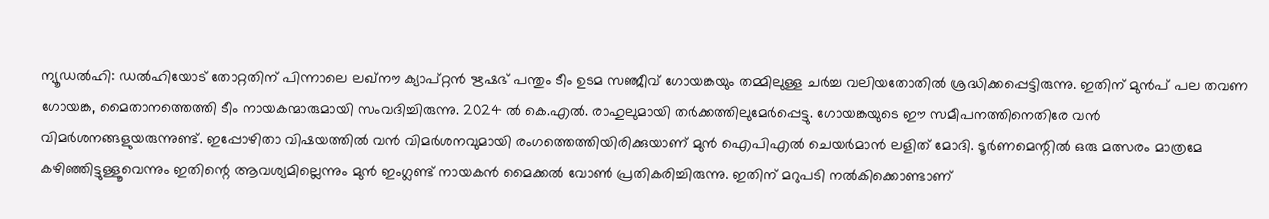ന്യൂഡൽഹി: ഡൽഹിയോട് തോറ്റതിന് പിന്നാലെ ലഖ്നൗ ക്യാപ്റ്റൻ ഋഷഭ് പന്തും ടീം ഉടമ സഞ്ജീവ് ഗോയങ്കയും തമ്മിലുള്ള ചർച്ച വലിയതോതിൽ ശ്രദ്ധിക്കപ്പെട്ടിരുന്നു. ഇതിന് മുൻപ് പല തവണ ഗോയങ്ക, മൈതാനത്തെത്തി ടീം നായകന്മാരുമായി സംവദിച്ചിരുന്നു. 2024 ൽ കെ.എൽ. രാഹുലുമായി തർക്കത്തിലുമേർപ്പെട്ടു. ഗോയങ്കയുടെ ഈ സമീപനത്തിനെതിരേ വൻ വിമർശനങ്ങളുയരുന്നുണ്ട്. ഇപ്പോഴിതാ വിഷയത്തിൽ വൻ വിമർശനവുമായി രംഗത്തെത്തിയിരിക്കുയാണ് മുൻ ഐപിഎൽ ചെയർമാൻ ലളിത് മോദി. ടൂർണമെന്റിൽ ഒരു മത്സരം മാത്രമേ കഴിഞ്ഞിട്ടുള്ളൂവെന്നും ഇതിന്റെ ആവശ്യമില്ലെന്നും മുൻ ഇംഗ്ലണ്ട് നായകൻ മൈക്കൽ വോൺ പ്രതികരിച്ചിരുന്നു. ഇതിന് മറുപടി നൽകിക്കൊണ്ടാണ്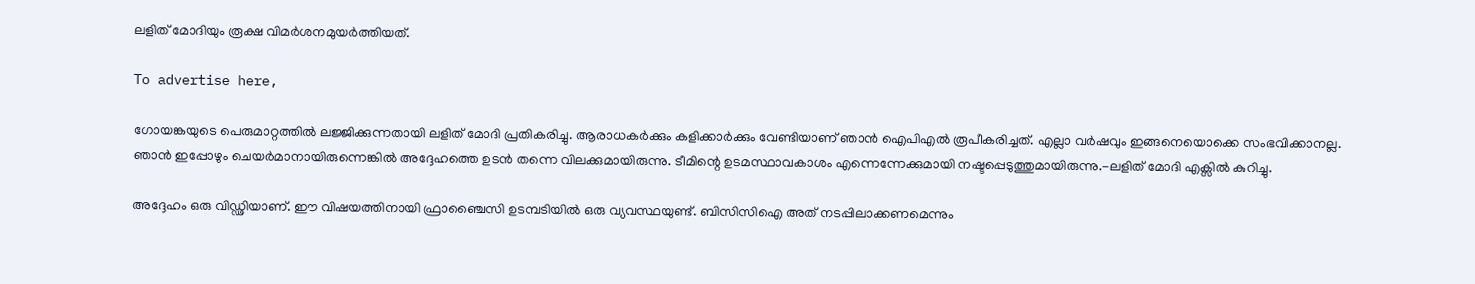ലളിത് മോദിയും രൂക്ഷ വിമർശനമുയർത്തിയത്.

To advertise here,

ഗോയങ്കയുടെ പെരുമാറ്റത്തിൽ ലജ്ജിക്കുന്നതായി ലളിത് മോദി പ്രതികരിച്ചു. ആരാധകർക്കും കളിക്കാർക്കും വേണ്ടിയാണ് ഞാൻ ഐപിഎൽ രൂപീകരിച്ചത്. എല്ലാ വർഷവും ഇങ്ങനെയൊക്കെ സംഭവിക്കാനല്ല. ഞാൻ ഇപ്പോഴും ചെയർമാനായിരുന്നെങ്കിൽ അദ്ദേഹത്തെ ഉടൻ തന്നെ വിലക്കുമായിരുന്നു. ടീമിന്റെ ഉടമസ്ഥാവകാശം എന്നെന്നേക്കുമായി നഷ്ടപ്പെടുത്തുമായിരുന്നു.-ലളിത് മോദി എക്സിൽ കുറിച്ചു.

അദ്ദേഹം ഒരു വിഡ്ഢിയാണ്. ഈ വിഷയത്തിനായി ഫ്രാഞ്ചൈസി ഉടമ്പടിയിൽ ഒരു വ്യവസ്ഥയുണ്ട്. ബിസിസിഐ അത് നടപ്പിലാക്കണമെന്നും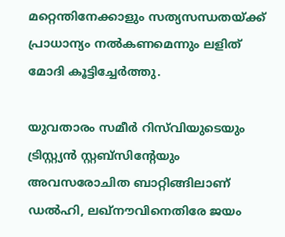മറ്റെന്തിനേക്കാളും സത്യസന്ധതയ്ക്ക് പ്രാധാന്യം നൽകണമെന്നും ലളിത് മോദി കൂട്ടിച്ചേർത്തു.

യുവതാരം സമീർ റിസ്‌വിയുടെയും ട്രിസ്റ്റ്യൻ സ്റ്റബ്‌സിന്റേയും അവസരോചിത ബാറ്റിങ്ങിലാണ് ഡൽഹി, ലഖ്നൗവിനെതിരേ ജയം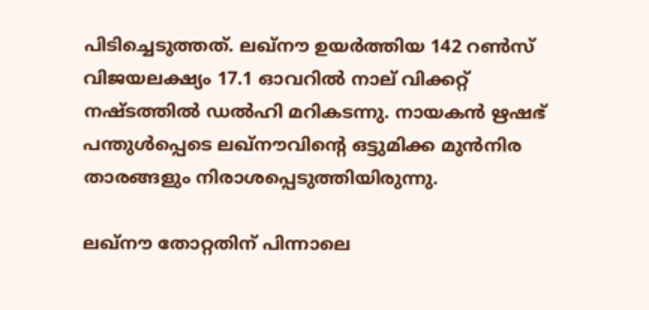പിടിച്ചെടുത്തത്. ലഖ്നൗ ഉയർത്തിയ 142 റൺസ് വിജയലക്ഷ്യം 17.1 ഓവറിൽ നാല് വിക്കറ്റ് നഷ്ടത്തിൽ ഡൽഹി മറികടന്നു. നായകൻ ഋഷഭ് പന്തുൾപ്പെടെ ലഖ്നൗവിന്റെ ഒട്ടുമിക്ക മുൻനിര താരങ്ങളും നിരാശപ്പെടുത്തിയിരുന്നു.

ലഖ്‌നൗ തോറ്റതിന് പിന്നാലെ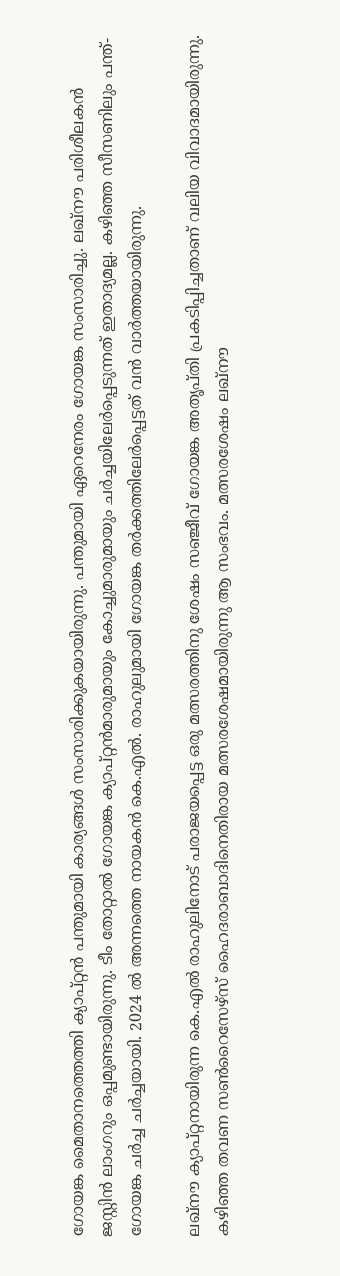ഗോയങ്ക മൈതാനത്തെത്തി ക്യാപ്റ്റൻ പന്തുമായി കാര്യങ്ങൾ സംസാരിക്കുകയായിരുന്നു. പന്തുമായി ഏറെനേരം ഗോയങ്ക സംസാരിച്ചു. ലഖ്‌നൗ പരിശീലകൻ ജസ്റ്റിൻ ലാംഗറും ഒപ്പമുണ്ടായിരുന്നു. ടീം തോറ്റാൽ ഗോയങ്ക ക്യാപ്റ്റൻമാരുമായും കോച്ചുമാരുമായും ചർച്ചയിലേർപ്പെടുന്നത് ഇതാദ്യമല്ല. കഴിഞ്ഞ സീസണിലും പന്ത്-ഗോയങ്ക ചർച്ച ചർച്ചയായി. 2024 ൽ അന്നത്തെ നായകൻ കെ.എൽ. രാഹുലുമായി ഗോയങ്ക തർക്കത്തിലേർപ്പെട്ടത് വൻ വാർത്തയായിരുന്നു.

ലഖ്നൗ ക്യാപ്റ്റനായിരുന്ന കെ.എൽ രാഹുലിനോട് പരാജയപ്പെട്ട ഒരു മത്സരത്തിനു ശേഷം സഞ്ജീവ് ഗോയങ്ക അതൃപ്തി പ്രകടിപ്പിച്ചതാണ് വലിയ വിവാദമായിരുന്നു. കഴിഞ്ഞ തവണ സൺറൈസേഴ്‌സ് ഹൈദരാബാദിനെതിരായ മത്സരശേഷമായിരുന്നു ആ സംഭവം. മത്സരശേഷം ലഖ്നൗ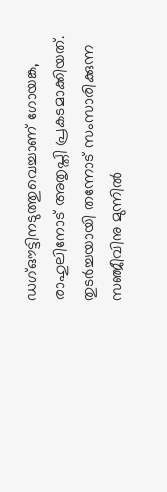ഡഗ്ഔട്ടിനടുത്തുവെച്ചാണ് ഗോയങ്ക, രാഹുലിനോട് അതൃപ്തി പ്രകടമാക്കിയത്. തുടർച്ചയായി തന്നോട് സംസാരിക്കുന്ന സഞ്ജീവിനു മുന്നിൽ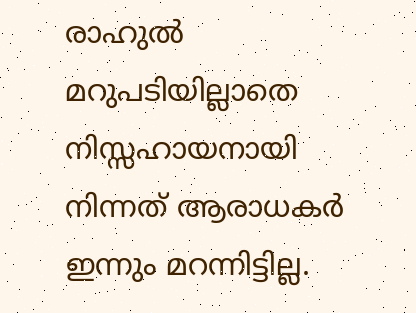രാഹുൽ മറുപടിയില്ലാതെ നിസ്സഹായനായി നിന്നത് ആരാധകർ ഇന്നും മറന്നിട്ടില്ല.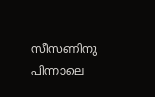സീസണിനു പിന്നാലെ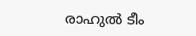രാഹുൽ ടീം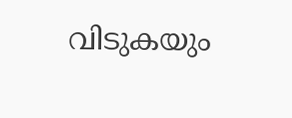വിടുകയും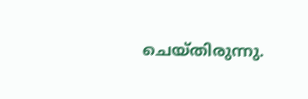ചെയ്തിരുന്നു.